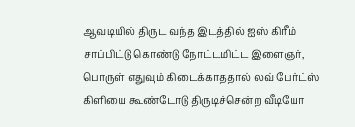ஆவடியில் திருட வந்த இடத்தில் ஐஸ் கிரீம் சாப்பிட்டு கொண்டு நோட்டமிட்ட இளைஞர், பொருள் எதுவும் கிடைக்காததால் லவ் பேர்ட்ஸ் கிளியை கூண்டோடு திருடிச்சென்ற வீடியோ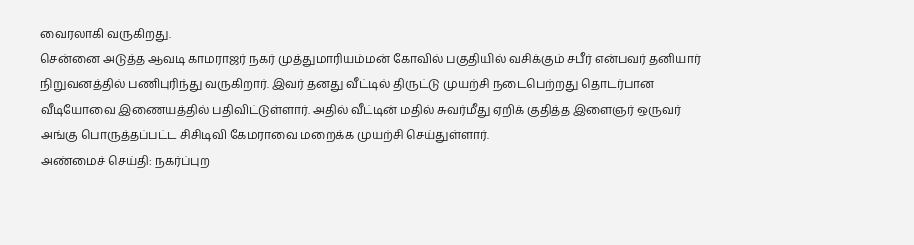வைரலாகி வருகிறது.
சென்னை அடுத்த ஆவடி காமராஜர் நகர் முத்துமாரியம்மன் கோவில் பகுதியில் வசிக்கும் சபீர் என்பவர் தனியார் நிறுவனத்தில் பணிபுரிந்து வருகிறார். இவர் தனது வீட்டில் திருட்டு முயற்சி நடைபெற்றது தொடர்பான வீடியோவை இணையத்தில் பதிவிட்டுள்ளார். அதில் வீட்டின் மதில் சுவர்மீது ஏறிக் குதித்த இளைஞர் ஒருவர் அங்கு பொருத்தப்பட்ட சிசிடிவி கேமராவை மறைக்க முயற்சி செய்துள்ளார்.
அண்மைச் செய்தி: நகர்ப்புற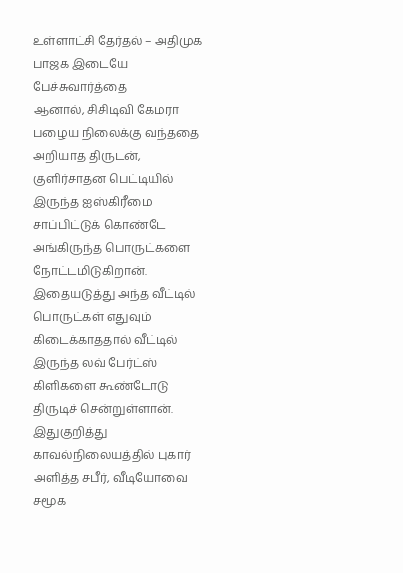உள்ளாட்சி தேர்தல் – அதிமுக பாஜக இடையே பேச்சுவார்த்தை
ஆனால், சிசிடிவி கேமரா பழைய நிலைக்கு வந்ததை அறியாத திருடன், குளிர்சாதன பெட்டியில் இருந்த ஐஸ்கிரீமை சாப்பிட்டுக் கொண்டே அங்கிருந்த பொருட்களை நோட்டமிடுகிறான். இதையடுத்து அந்த வீட்டில் பொருட்கள் எதுவும் கிடைக்காததால் வீட்டில் இருந்த லவ் பேர்ட்ஸ் கிளிகளை கூண்டோடு திருடிச் சென்றுள்ளான்.
இதுகுறித்து காவல்நிலையத்தில் புகார் அளித்த சபீர், வீடியோவை சமூக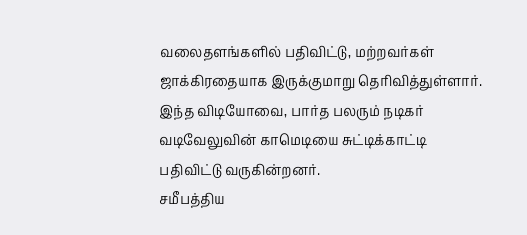வலைதளங்களில் பதிவிட்டு, மற்றவர்கள் ஜாக்கிரதையாக இருக்குமாறு தெரிவித்துள்ளார். இந்த விடியோவை, பார்த பலரும் நடிகர் வடிவேலுவின் காமெடியை சுட்டிக்காட்டி பதிவிட்டு வருகின்றனர்.
சமீபத்திய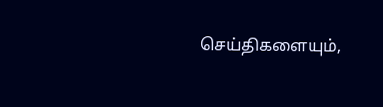செய்திகளையும்,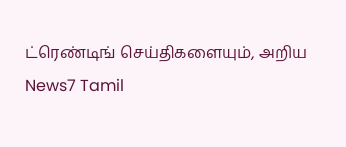ட்ரெண்டிங் செய்திகளையும், அறிய News7 Tamil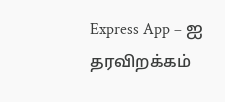Express App – ஐ தரவிறக்கம்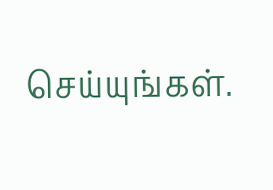செய்யுங்கள்.